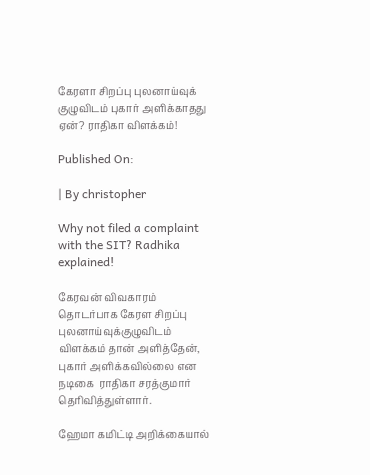கேரளா சிறப்பு புலனாய்வுக் குழுவிடம் புகார் அளிக்காதது ஏன்? ராதிகா விளக்கம்!

Published On:

| By christopher

Why not filed a complaint with the SIT? Radhika explained!

கேரவன் விவகாரம் தொடர்பாக கேரள சிறப்பு புலனாய்வுக்குழுவிடம் விளக்கம் தான் அளித்தேன், புகார் அளிக்கவில்லை என நடிகை  ராதிகா சரத்குமார் தெரிவித்துள்ளார்.

ஹேமா கமிட்டி அறிக்கையால்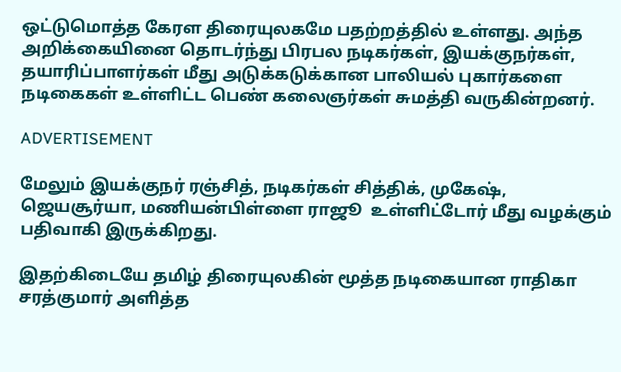ஒட்டுமொத்த கேரள திரையுலகமே பதற்றத்தில் உள்ளது. அந்த அறிக்கையினை தொடர்ந்து பிரபல நடிகர்கள், இயக்குநர்கள், தயாரிப்பாளர்கள் மீது அடுக்கடுக்கான பாலியல் புகார்களை நடிகைகள் உள்ளிட்ட பெண் கலைஞர்கள் சுமத்தி வருகின்றனர்.

ADVERTISEMENT

மேலும் இயக்குநர் ரஞ்சித், நடிகர்கள் சித்திக், முகேஷ், ஜெயசூர்யா, மணியன்பிள்ளை ராஜூ  உள்ளிட்டோர் மீது வழக்கும் பதிவாகி இருக்கிறது.

இதற்கிடையே தமிழ் திரையுலகின் மூத்த நடிகையான ராதிகா சரத்குமார் அளித்த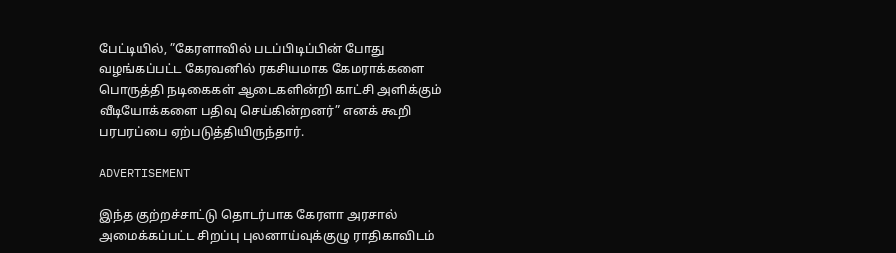பேட்டியில், ”கேரளாவில் படப்பிடிப்பின் போது வழங்கப்பட்ட கேரவனில் ரகசியமாக கேமராக்களை பொருத்தி நடிகைகள் ஆடைகளின்றி காட்சி அளிக்கும் வீடியோக்களை பதிவு செய்கின்றனர்” எனக் கூறி பரபரப்பை ஏற்படுத்தியிருந்தார்.

ADVERTISEMENT

இந்த குற்றச்சாட்டு தொடர்பாக கேரளா அரசால் அமைக்கப்பட்ட சிறப்பு புலனாய்வுக்குழு ராதிகாவிடம்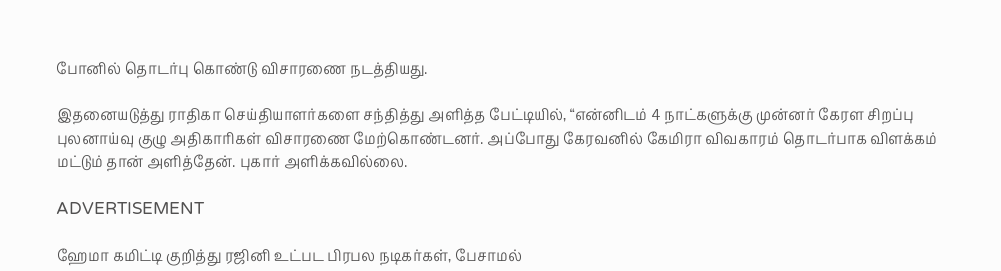போனில் தொடர்பு கொண்டு விசாரணை நடத்தியது.

இதனையடுத்து ராதிகா செய்தியாளர்களை சந்தித்து அளித்த பேட்டியில், “என்னிடம் 4 நாட்களுக்கு முன்னர் கேரள சிறப்பு புலனாய்வு குழு அதிகாரிகள் விசாரணை மேற்கொண்டனர். அப்போது கேரவனில் கேமிரா விவகாரம் தொடர்பாக விளக்கம் மட்டும் தான் அளித்தேன். புகார் அளிக்கவில்லை.

ADVERTISEMENT

ஹேமா கமிட்டி குறித்து ரஜினி உட்பட பிரபல நடிகர்கள், பேசாமல்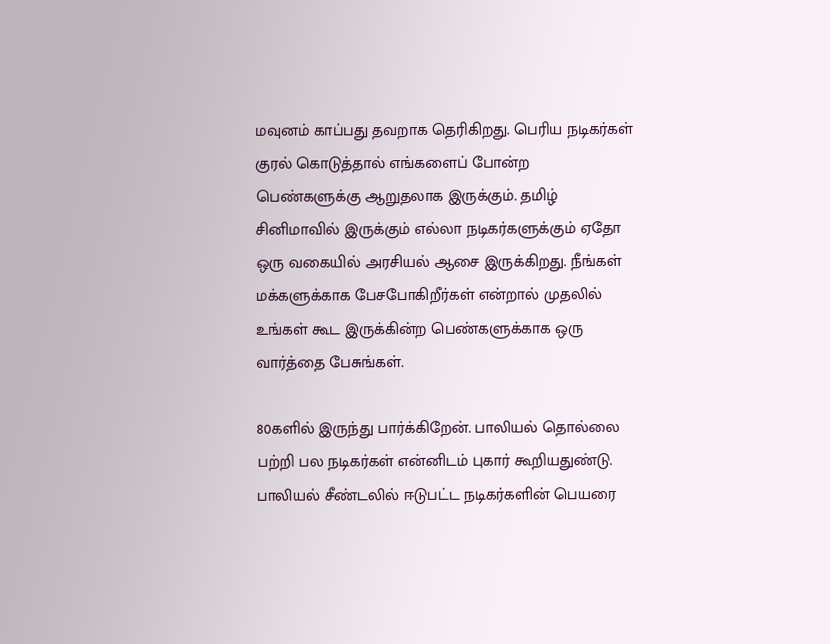மவுனம் காப்பது தவறாக தெரிகிறது. பெரிய நடிகர்கள் குரல் கொடுத்தால் எங்களைப் போன்ற பெண்களுக்கு ஆறுதலாக இருக்கும். தமிழ் சினிமாவில் இருக்கும் எல்லா நடிகர்களுக்கும் ஏதோ ஒரு வகையில் அரசியல் ஆசை இருக்கிறது. நீங்கள் மக்களுக்காக பேசபோகிறீர்கள் என்றால் முதலில் உங்கள் கூட இருக்கின்ற பெண்களுக்காக ஒரு வார்த்தை பேசுங்கள்.

80களில் இருந்து பார்க்கிறேன். பாலியல் தொல்லை பற்றி பல நடிகர்கள் என்னிடம் புகார் கூறியதுண்டு. பாலியல் சீண்டலில் ஈடுபட்ட நடிகர்களின் பெயரை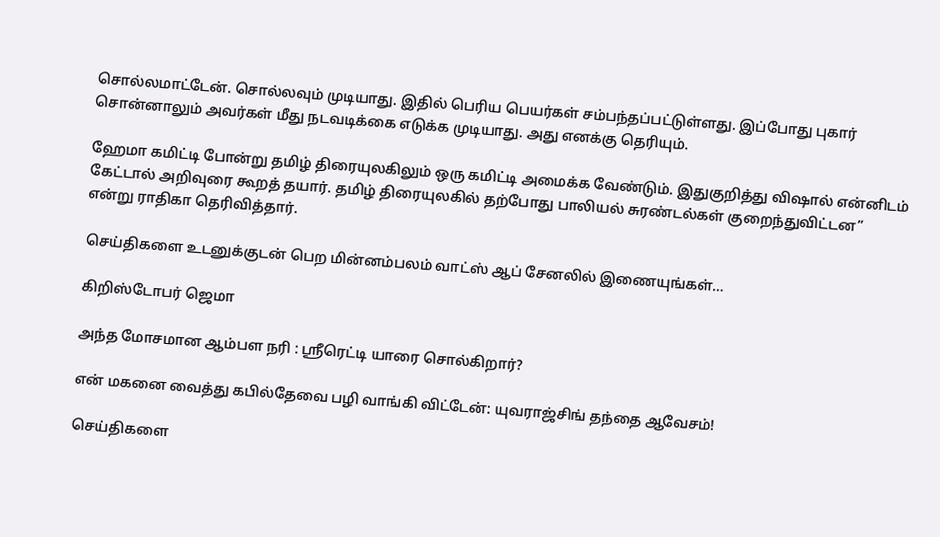சொல்லமாட்டேன். சொல்லவும் முடியாது. இதில் பெரிய பெயர்கள் சம்பந்தப்பட்டுள்ளது. இப்போது புகார் சொன்னாலும் அவர்கள் மீது நடவடிக்கை எடுக்க முடியாது. அது எனக்கு தெரியும்.

ஹேமா கமிட்டி போன்று தமிழ் திரையுலகிலும் ஒரு கமிட்டி அமைக்க வேண்டும். இதுகுறித்து விஷால் என்னிடம் கேட்டால் அறிவுரை கூறத் தயார். தமிழ் திரையுலகில் தற்போது பாலியல் சுரண்டல்கள் குறைந்துவிட்டன” என்று ராதிகா தெரிவித்தார்.

செய்திகளை உடனுக்குடன் பெற மின்னம்பலம் வாட்ஸ் ஆப் சேனலில் இணையுங்கள்…

கிறிஸ்டோபர் ஜெமா

அந்த மோசமான ஆம்பள நரி : ஸ்ரீரெட்டி யாரை சொல்கிறார்?

என் மகனை வைத்து கபில்தேவை பழி வாங்கி விட்டேன்: யுவராஜ்சிங் தந்தை ஆவேசம்!

செய்திகளை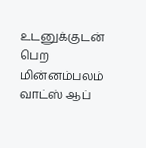உடனுக்குடன் பெற மின்னம்பலம் வாட்ஸ் ஆப்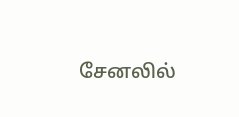சேனலில்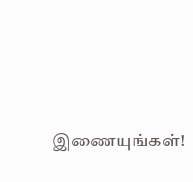இணையுங்கள்!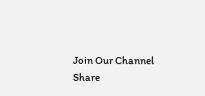Join Our Channel
Share